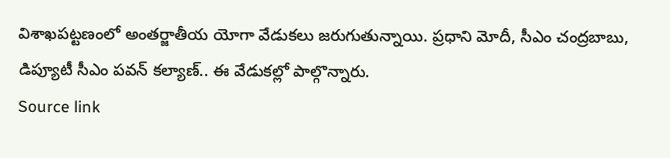విశాఖపట్టణంలో అంతర్జాతీయ యోగా వేడుకలు జరుగుతున్నాయి. ప్రధాని మోదీ, సీఎం చంద్రబాబు, డిప్యూటీ సీఎం పవన్ కల్యాణ్.. ఈ వేడుకల్లో పాల్గొన్నారు.
Source link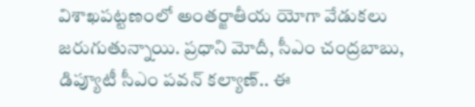విశాఖపట్టణంలో అంతర్జాతీయ యోగా వేడుకలు జరుగుతున్నాయి. ప్రధాని మోదీ, సీఎం చంద్రబాబు, డిప్యూటీ సీఎం పవన్ కల్యాణ్.. ఈ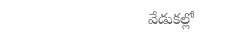వేడుకల్లో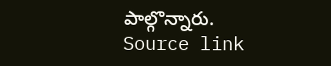పాల్గొన్నారు.
Source link